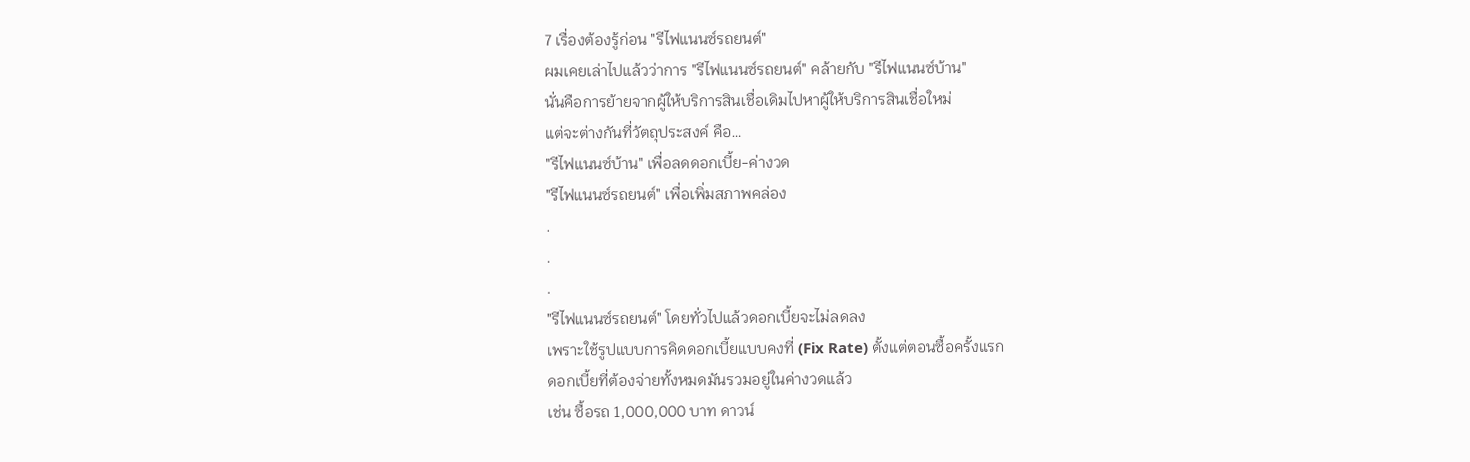7 เรื่องต้องรู้ก่อน "รีไฟแนนซ์รถยนต์"
ผมเคยเล่าไปแล้วว่าการ "รีไฟแนนซ์รถยนต์" คล้ายกับ "รีไฟแนนซ์บ้าน"
นั่นคือการย้ายจากผู้ให้บริการสินเชื่อเดิมไปหาผู้ให้บริการสินเชื่อใหม่
แต่จะต่างกันที่วัตถุประสงค์ คือ…
"รีไฟแนนซ์บ้าน" เพื่อลดดอกเบี้ย-ค่างวด
"รีไฟแนนซ์รถยนต์" เพื่อเพิ่มสภาพคล่อง
.
.
.
"รีไฟแนนซ์รถยนต์" โดยทั่วไปแล้วดอกเบี้ยจะไม่ลดลง
เพราะใช้รูปแบบการคิดดอกเบี้ยแบบคงที่ (Fix Rate) ตั้งแต่ตอนซื้อครั้งแรก
ดอกเบี้ยที่ต้องจ่ายทั้งหมดมันรวมอยู่ในค่างวดแล้ว
เช่น ซื้อรถ 1,000,000 บาท ดาวน์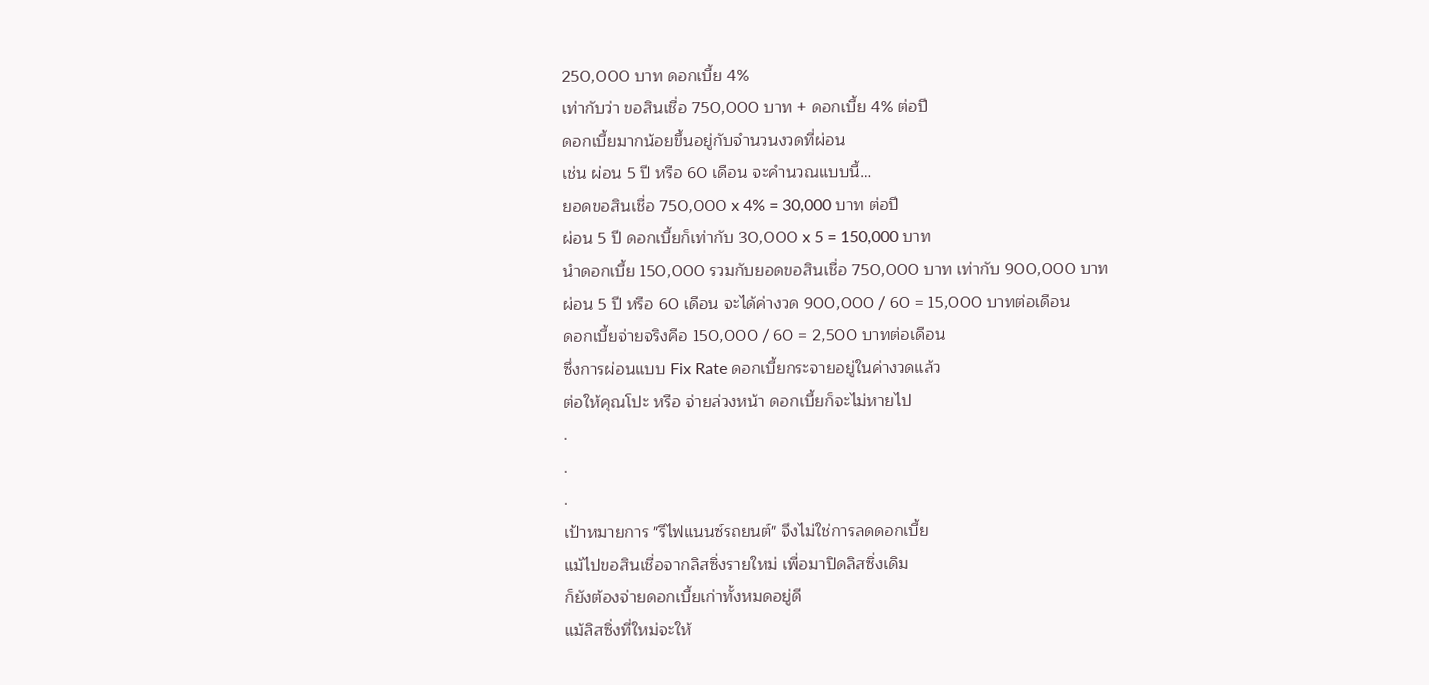250,000 บาท ดอกเบี้ย 4%
เท่ากับว่า ขอสินเชื่อ 750,000 บาท + ดอกเบี้ย 4% ต่อปี
ดอกเบี้ยมากน้อยขึ้นอยู่กับจำนวนงวดที่ผ่อน
เช่น ผ่อน 5 ปี หรือ 60 เดือน จะคำนวณแบบนี้…
ยอดขอสินเชื่อ 750,000 x 4% = 30,000 บาท ต่อปี
ผ่อน 5 ปี ดอกเบี้ยก็เท่ากับ 30,000 x 5 = 150,000 บาท
นำดอกเบี้ย 150,000 รวมกับยอดขอสินเชื่อ 750,000 บาท เท่ากับ 900,000 บาท
ผ่อน 5 ปี หรือ 60 เดือน จะได้ค่างวด 900,000 / 60 = 15,000 บาทต่อเดือน
ดอกเบี้ยจ่ายจริงคือ 150,000 / 60 = 2,500 บาทต่อเดือน
ซึ่งการผ่อนแบบ Fix Rate ดอกเบี้ยกระจายอยู่ในค่างวดแล้ว
ต่อให้คุณโปะ หรือ จ่ายล่วงหน้า ดอกเบี้ยก็จะไม่หายไป
.
.
.
เป้าหมายการ "รีไฟแนนซ์รถยนต์" จึงไม่ใช่การลดดอกเบี้ย
แม้ไปขอสินเชื่อจากลิสซิ่งรายใหม่ เพื่อมาปิดลิสซิ่งเดิม
ก็ยังต้องจ่ายดอกเบี้ยเก่าทั้งหมดอยู่ดี
แม้ลิสซิ่งที่ใหม่จะให้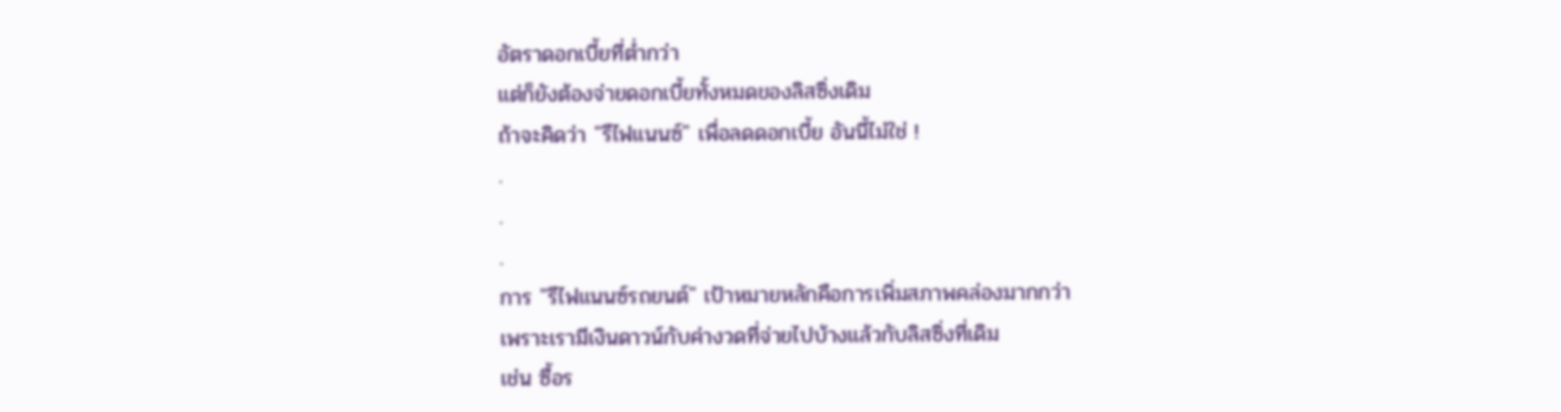อัตราดอกเบี้ยที่ต่ำกว่า
แต่ก็ยังต้องจ่ายดอกเบี้ยทั้งหมดของลิสซิ่งเดิม
ถ้าจะคิดว่า "รีไฟแนนซ์" เพื่อลดดอกเบี้ย อันนี้ไม่ใช่ !
.
.
.
การ "รีไฟแนนซ์รถยนต์" เป้าหมายหลักคือการเพิ่มสภาพคล่องมากกว่า
เพราะเรามีเงินดาวน์กับค่างวดที่จ่ายไปบ้างแล้วกับลิสซิ่งที่เดิม
เช่น ซื้อร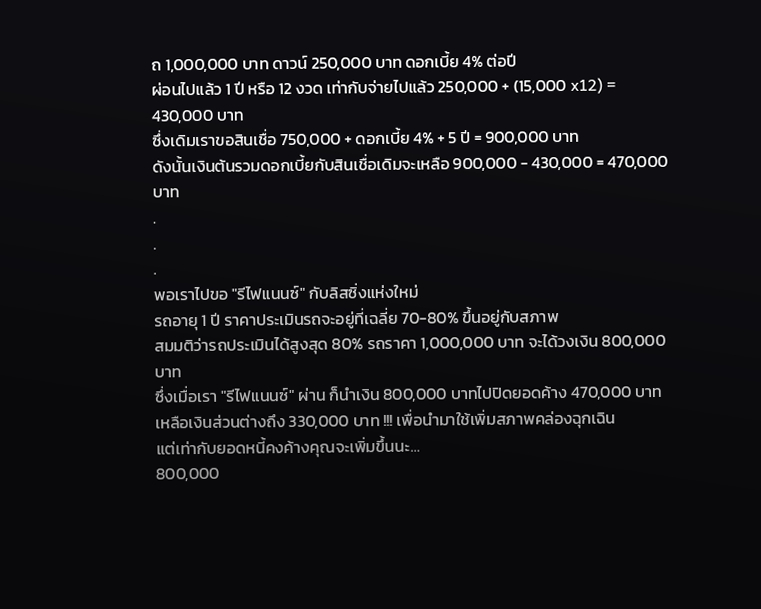ถ 1,000,000 บาท ดาวน์ 250,000 บาท ดอกเบี้ย 4% ต่อปี
ผ่อนไปแล้ว 1 ปี หรือ 12 งวด เท่ากับจ่ายไปแล้ว 250,000 + (15,000 x12) = 430,000 บาท
ซึ่งเดิมเราขอสินเชื่อ 750,000 + ดอกเบี้ย 4% + 5 ปี = 900,000 บาท
ดังนั้นเงินต้นรวมดอกเบี้ยกับสินเชื่อเดิมจะเหลือ 900,000 - 430,000 = 470,000 บาท
.
.
.
พอเราไปขอ "รีไฟแนนซ์" กับลิสซิ่งแห่งใหม่
รถอายุ 1 ปี ราคาประเมินรถจะอยู่ที่เฉลี่ย 70-80% ขึ้นอยู่กับสภาพ
สมมติว่ารถประเมินได้สูงสุด 80% รถราคา 1,000,000 บาท จะได้วงเงิน 800,000 บาท
ซึ่งเมื่อเรา "รีไฟแนนซ์" ผ่าน ก็นำเงิน 800,000 บาทไปปิดยอดค้าง 470,000 บาท
เหลือเงินส่วนต่างถึง 330,000 บาท !!! เพื่อนำมาใช้เพิ่มสภาพคล่องฉุกเฉิน
แต่เท่ากับยอดหนี้คงค้างคุณจะเพิ่มขึ้นนะ…
800,000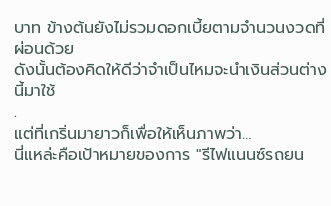บาท ข้างต้นยังไม่รวมดอกเบี้ยตามจำนวนงวดที่ผ่อนด้วย
ดังนั้นต้องคิดให้ดีว่าจำเป็นไหมจะนำเงินส่วนต่างนี้มาใช้
.
แต่ที่เกริ่นมายาวก็เพื่อให้เห็นภาพว่า…
นี่แหล่ะคือเป้าหมายของการ "รีไฟแนนซ์รถยน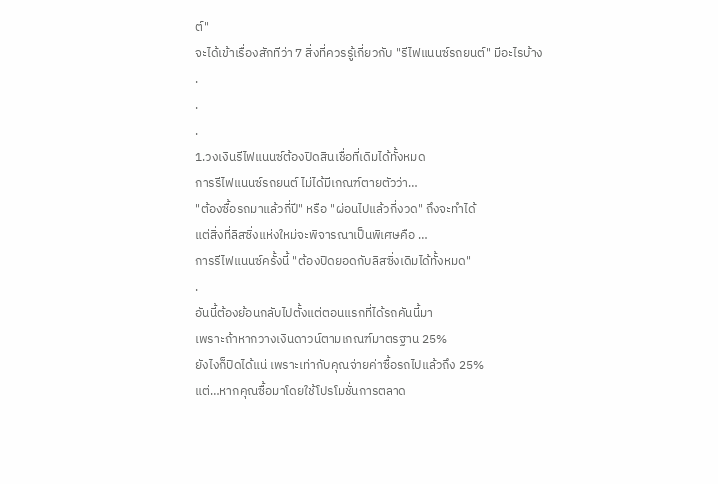ต์"
จะได้เข้าเรื่องสักทีว่า 7 สิ่งที่ควรรู้เกี่ยวกับ "รีไฟแนนซ์รถยนต์" มีอะไรบ้าง
.
.
.
1.วงเงินรีไฟแนนซ์ต้องปิดสินเชื่อที่เดิมได้ทั้งหมด
การรีไฟแนนซ์รถยนต์ ไม่ได้มีเกณฑ์ตายตัวว่า…
"ต้องซื้อรถมาแล้วกี่ปี" หรือ "ผ่อนไปแล้วกี่งวด" ถึงจะทำได้
แต่สิ่งที่ลิสซิ่งแห่งใหม่จะพิจารณาเป็นพิเศษคือ …
การรีไฟแนนซ์ครั้งนี้ "ต้องปิดยอดกับลิสซิ่งเดิมได้ทั้งหมด"
.
อันนี้ต้องย้อนกลับไปตั้งแต่ตอนแรกที่ได้รถคันนี้มา
เพราะถ้าหากวางเงินดาวน์ตามเกณฑ์มาตรฐาน 25%
ยังไงก็ปิดได้แน่ เพราะเท่ากับคุณจ่ายค่าซื้อรถไปแล้วถึง 25%
แต่…หากคุณซื้อมาโดยใช้โปรโมชั่นการตลาด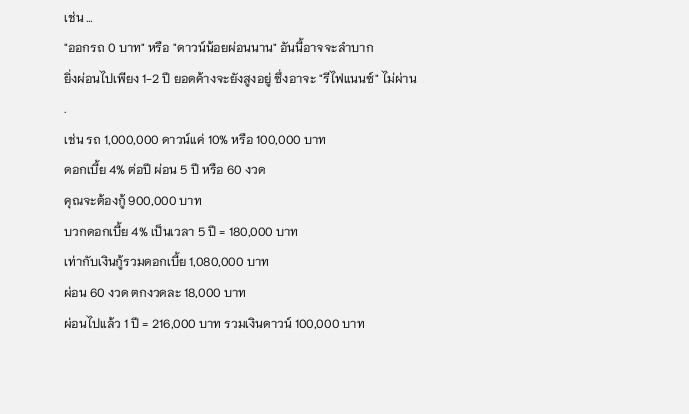เช่น …
"ออกรถ 0 บาท" หรือ "ดาวน์น้อยผ่อนนาน" อันนี้อาจจะลำบาก
ยิ่งผ่อนไปเพียง 1-2 ปี ยอดค้างจะยังสูงอยู่ ซึ่งอาจะ "รีไฟแนนซ์" ไม่ผ่าน
.
เช่น รถ 1,000,000 ดาวน์แค่ 10% หรือ 100,000 บาท
ดอกเบี้ย 4% ต่อปี ผ่อน 5 ปี หรือ 60 งวด
คุณจะต้องกู้ 900,000 บาท
บวกดอกเบี้ย 4% เป็นเวลา 5 ปี = 180,000 บาท
เท่ากับเงินกู้รวมดอกเบี้ย 1,080,000 บาท
ผ่อน 60 งวด ตกงวดละ 18,000 บาท
ผ่อนไปแล้ว 1 ปี = 216,000 บาท รวมเงินดาวน์ 100,000 บาท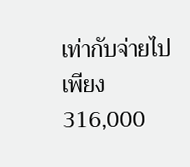เท่ากับจ่ายไปเพียง 316,000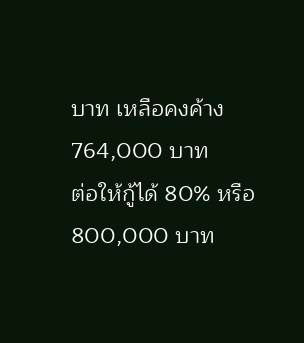บาท เหลือคงค้าง 764,000 บาท
ต่อให้กู้ได้ 80% หรือ 800,000 บาท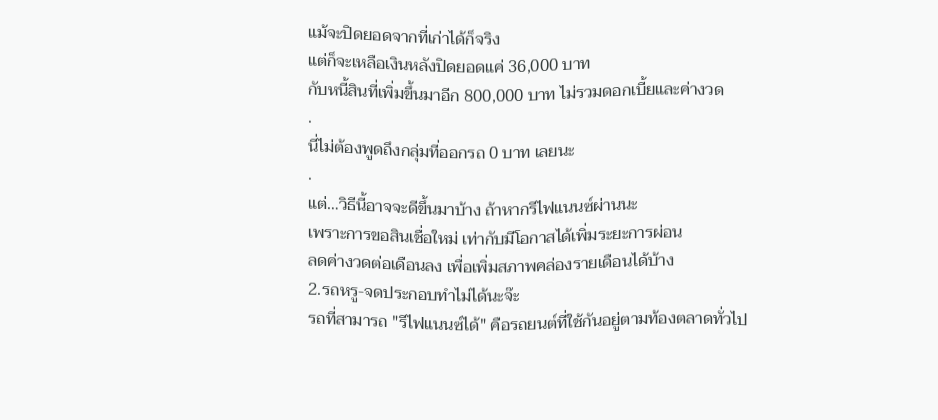แม้จะปิดยอดจากที่เก่าได้ก็จริง
แต่ก็จะเหลือเงินหลังปิดยอดแค่ 36,000 บาท
กับหนี้สินที่เพิ่มขึ้นมาอีก 800,000 บาท ไม่รวมดอกเบี้ยและค่างวด
.
นี่ไม่ต้องพูดถึงกลุ่มที่ออกรถ 0 บาท เลยนะ
.
แต่…วิธีนี้อาจจะดีขึ้นมาบ้าง ถ้าหากรีไฟแนนซ์ผ่านนะ
เพราะการขอสินเชื่อใหม่ เท่ากับมีโอกาสได้เพิ่มระยะการผ่อน
ลดค่างวดต่อเดือนลง เพื่อเพิ่มสภาพคล่องรายเดือนได้บ้าง
2.รถหรู-จดประกอบทำไม่ได้นะจ๊ะ
รถที่สามารถ "รีไฟแนนซ์ได้" คือรถยนต์ที่ใช้กันอยู่ตามท้องตลาดทั่วไป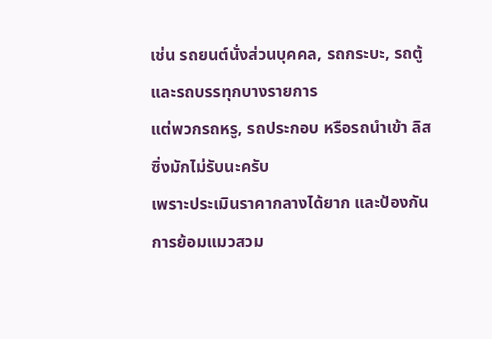เช่น รถยนต์นั่งส่วนบุคคล, รถกระบะ, รถตู้ และรถบรรทุกบางรายการ
แต่พวกรถหรู, รถประกอบ หรือรถนำเข้า ลิสซิ่งมักไม่รับนะครับ
เพราะประเมินราคากลางได้ยาก และป้องกันการย้อมแมวสวม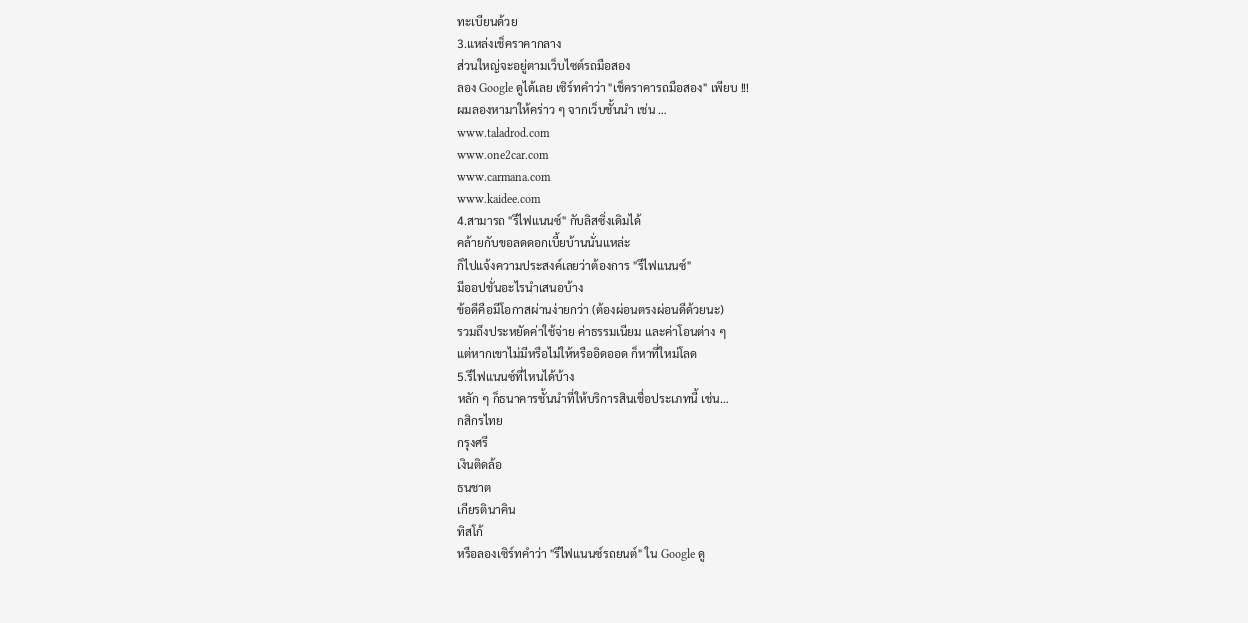ทะเบียนด้วย
3.แหล่งเช็คราคากลาง
ส่วนใหญ่จะอยู่ตามเว็บไซต์รถมือสอง
ลอง Google ดูได้เลย เซิร์ทคำว่า "เช็คราคารถมือสอง" เพียบ !!!
ผมลองหามาให้คร่าว ๆ จากเว็บชั้นนำ เช่น …
www.taladrod.com
www.one2car.com
www.carmana.com
www.kaidee.com
4.สามารถ "รีไฟแนนซ์" กับลิสซิ่งเดิมได้
คล้ายกับขอลดดอกเบี้ยบ้านนั่นแหล่ะ
ก็ไปแจ้งความประสงค์เลยว่าต้องการ "รีไฟแนนซ์"
มีออปชั่นอะไรนำเสนอบ้าง
ข้อดีคือมีโอกาสผ่านง่ายกว่า (ต้องผ่อนตรงผ่อนดีด้วยนะ)
รวมถึงประหยัดค่าใช้จ่าย ค่าธรรมเนียม และค่าโอนต่าง ๆ
แต่หากเขาไม่มีหรือไม่ให้หรืออิดออด ก็หาที่ใหม่โลด
5.รีไฟแนนซ์ที่ไหนได้บ้าง
หลัก ๆ ก็ธนาคารชั้นนำที่ให้บริการสินเชื่อประเภทนี้ เช่น…
กสิกรไทย
กรุงศรี
เงินติดล้อ
ธนชาต
เกียรตินาคิน
ทิสโก้
หรือลองเซิร์ทคำว่า "รีไฟแนนซ์รถยนต์" ใน Google ดู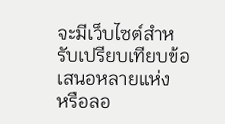จะมีเว็บไซต์สำหรับเปรียบเทียบข้อเสนอหลายแห่ง
หรือลอ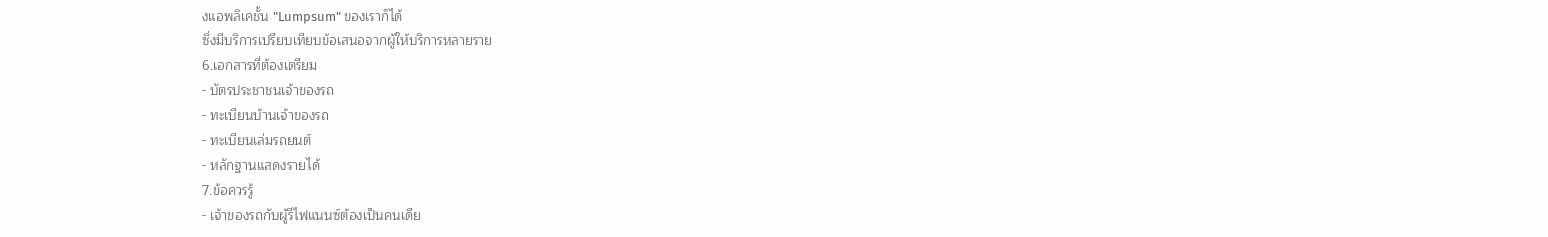งแอพลิเคชั้น "Lumpsum" ของเราก็ได้
ซึ่งมีบริการเปรียบเทียบข้อเสนอจากผู้ให้บริการหลายราย
6.เอกสารที่ต้องเตรียม
- บัตรประชาชนเจ้าของรถ
- ทะเบียนบ้านเจ้าของรถ
- ทะเบียนเล่มรถยนต์
- หลักฐานแสดงรายได้
7.ข้อควรรู้
- เจ้าของรถกับผู้รีไฟแนนซ์ต้องเป็นคนเดีย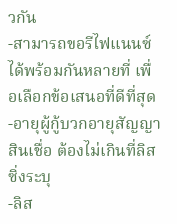วกัน
-สามารถขอรีไฟแนนซ์ได้พร้อมกันหลายที่ เพื่อเลือกข้อเสนอที่ดีที่สุด
-อายุผู้กู้บวกอายุสัญญาสินเชื่อ ต้องไม่เกินที่ลิสซิ่งระบุ
-ลิส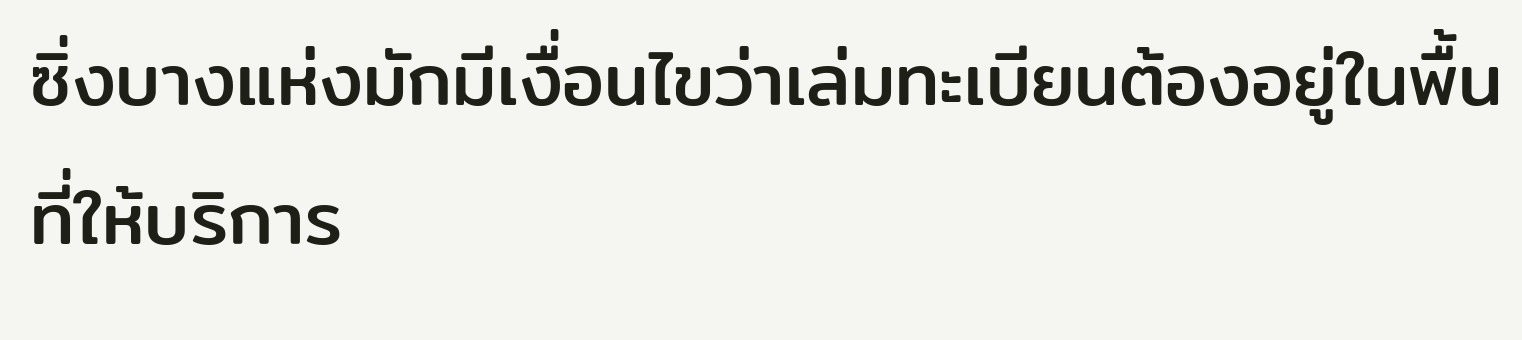ซิ่งบางแห่งมักมีเงื่อนไขว่าเล่มทะเบียนต้องอยู่ในพื้นที่ให้บริการ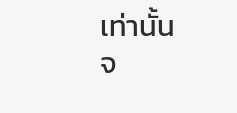เท่านั้น
จ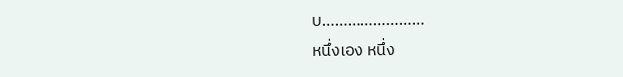บ……………………
หนึ่งเอง หนึ่ง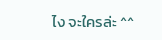ไง จะใครล่ะ ^^